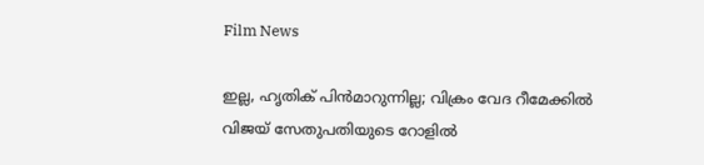Film News

ഇല്ല, ഹൃതിക് പിന്‍മാറുന്നില്ല; വിക്രം വേദ റീമേക്കില്‍ വിജയ് സേതുപതിയുടെ റോളില്‍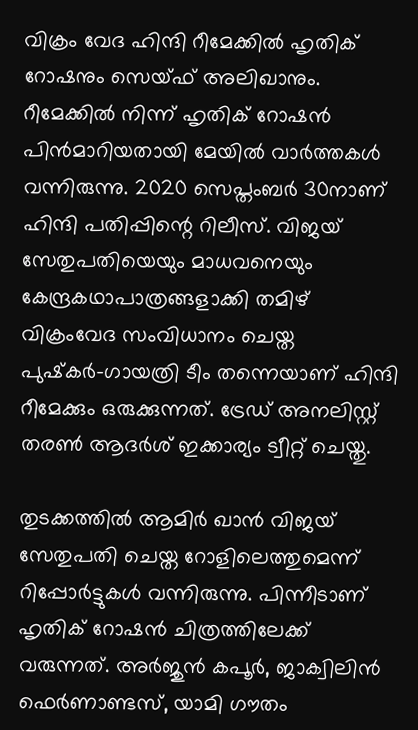വിക്രം വേദ ഹിന്ദി റീമേക്കില്‍ ഹൃതിക് റോഷനും സെയ്ഫ് അലിഖാനും. റീമേക്കില്‍ നിന്ന് ഹൃതിക് റോഷന്‍ പിന്‍മാറിയതായി മേയില്‍ വാര്‍ത്തകള്‍ വന്നിരുന്നു. 2020 സെപ്തംബര്‍ 30നാണ് ഹിന്ദി പതിപ്പിന്റെ റിലീസ്. വിജയ് സേതുപതിയെയും മാധവനെയും കേന്ദ്രകഥാപാത്രങ്ങളാക്കി തമിഴ് വിക്രംവേദ സംവിധാനം ചെയ്ത പുഷ്‌കര്‍-ഗായത്രി ടീം തന്നെയാണ് ഹിന്ദി റീമേക്കും ഒരുക്കുന്നത്. ട്രേഡ് അനലിസ്റ്റ് തരണ്‍ ആദര്‍ശ് ഇക്കാര്യം ട്വീറ്റ് ചെയ്തു.

തുടക്കത്തില്‍ ആമിര്‍ ഖാന്‍ വിജയ് സേതുപതി ചെയ്ത റോളിലെത്തുമെന്ന് റിപ്പോര്‍ട്ടുകള്‍ വന്നിരുന്നു. പിന്നീടാണ് ഹൃതിക് റോഷന്‍ ചിത്രത്തിലേക്ക് വരുന്നത്. അര്‍ജുന്‍ കപൂര്‍, ജാക്വിലിന്‍ ഫെര്‍ണാണ്ടസ്, യാമി ഗൗതം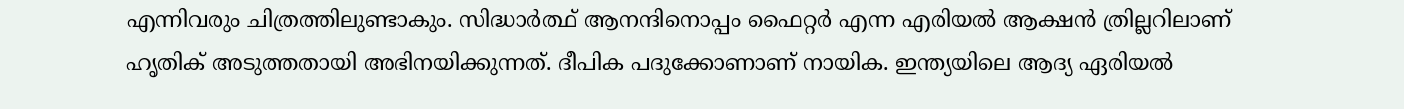എന്നിവരും ചിത്രത്തിലുണ്ടാകും. സിദ്ധാര്‍ത്ഥ് ആനന്ദിനൊപ്പം ഫൈറ്റര്‍ എന്ന എരിയല്‍ ആക്ഷന്‍ ത്രില്ലറിലാണ് ഹൃതിക് അടുത്തതായി അഭിനയിക്കുന്നത്. ദീപിക പദുക്കോണാണ് നായിക. ഇന്ത്യയിലെ ആദ്യ ഏരിയല്‍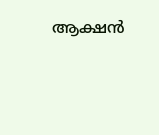ആക്ഷന്‍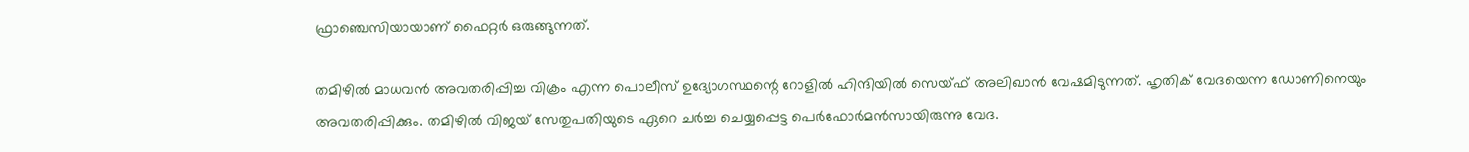ഫ്രാഞ്ചെസിയായാണ് ഫൈറ്റര്‍ ഒരുങ്ങുന്നത്.

തമിഴില്‍ മാധവന്‍ അവതരിപ്പിച്ച വിക്രം എന്ന പൊലീസ് ഉദ്യോഗസ്ഥന്റെ റോളില്‍ ഹിന്ദിയില്‍ സെയ്ഫ് അലിഖാന്‍ വേഷമിടുന്നത്. ഹൃതിക് വേദയെന്ന ഡോണിനെയും അവതരിപ്പിക്കും. തമിഴില്‍ വിജയ് സേതുപതിയുടെ ഏറെ ചര്‍ച്ച ചെയ്യപ്പെട്ട പെര്‍ഫോര്‍മന്‍സായിരുന്നു വേദ.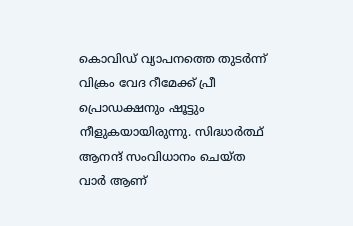കൊവിഡ് വ്യാപനത്തെ തുടര്‍ന്ന് വിക്രം വേദ റീമേക്ക് പ്രീ പ്രൊഡക്ഷനും ഷൂട്ടും നീളുകയായിരുന്നു. സിദ്ധാര്‍ത്ഥ് ആനന്ദ് സംവിധാനം ചെയ്ത വാര്‍ ആണ്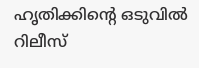ഹൃതിക്കിന്റെ ഒടുവില്‍ റിലീസ്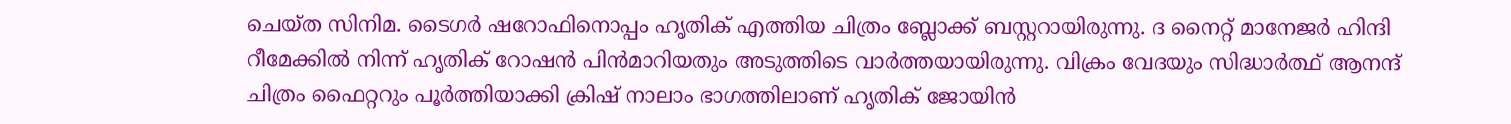ചെയ്ത സിനിമ. ടൈഗര്‍ ഷറോഫിനൊപ്പം ഹൃതിക് എത്തിയ ചിത്രം ബ്ലോക്ക് ബസ്റ്ററായിരുന്നു. ദ നൈറ്റ് മാനേജര്‍ ഹിന്ദി റീമേക്കില്‍ നിന്ന് ഹൃതിക് റോഷന്‍ പിന്‍മാറിയതും അടുത്തിടെ വാര്‍ത്തയായിരുന്നു. വിക്രം വേദയും സിദ്ധാര്‍ത്ഥ് ആനന്ദ് ചിത്രം ഫൈറ്ററും പൂര്‍ത്തിയാക്കി ക്രിഷ് നാലാം ഭാഗത്തിലാണ് ഹൃതിക് ജോയിന്‍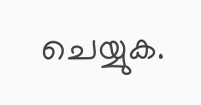ചെയ്യുക.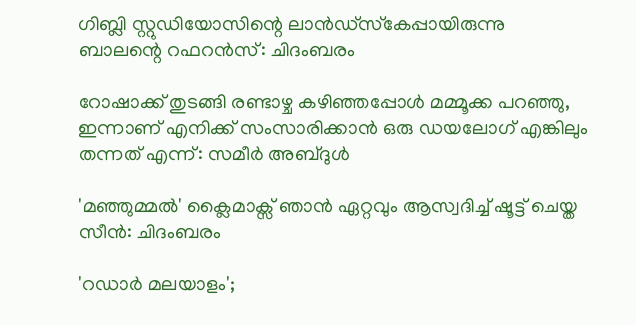ഗിബ്ലി സ്റ്റുഡിയോസിന്റെ ലാന്‍ഡ്‌സ്‌കേപ്പായിരുന്നു ബാലന്റെ റഫറൻസ്: ചിദംബരം

റോഷാക്ക് തുടങ്ങി രണ്ടാഴ്ച കഴിഞ്ഞപ്പോൾ മമ്മൂക്ക പറഞ്ഞു, ഇന്നാണ് എനിക്ക് സംസാരിക്കാൻ ഒരു ഡയലോഗ് എങ്കിലും തന്നത് എന്ന്: സമീർ അബ്ദുൾ

'മഞ്ഞുമ്മൽ' ക്ലൈമാക്സ് ഞാൻ ഏറ്റവും ആസ്വദിച്ച് ഷൂട്ട് ചെയ്ത സീൻ: ചിദംബരം

'റഡാര്‍ മലയാളം';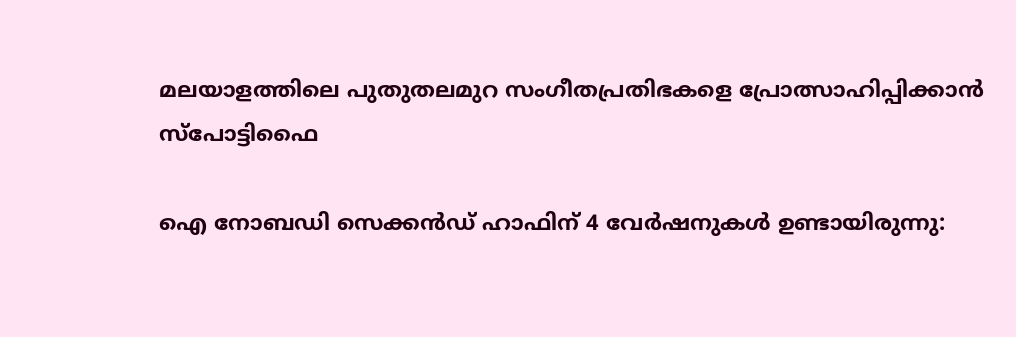മലയാളത്തിലെ പുതുതലമുറ സംഗീതപ്രതിഭകളെ പ്രോത്സാഹിപ്പിക്കാന്‍ സ്‌പോട്ടിഫൈ

ഐ നോബഡി സെക്കന്‍ഡ് ഹാഫിന് 4 വേര്‍ഷനുകള്‍ ഉണ്ടായിരുന്നു: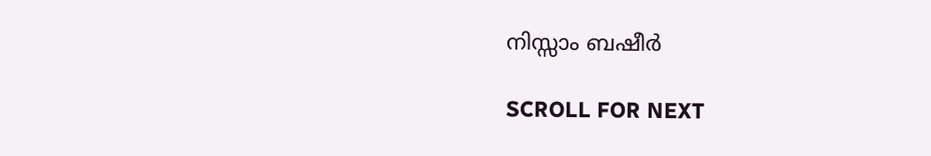നിസ്സാം ബഷീർ

SCROLL FOR NEXT